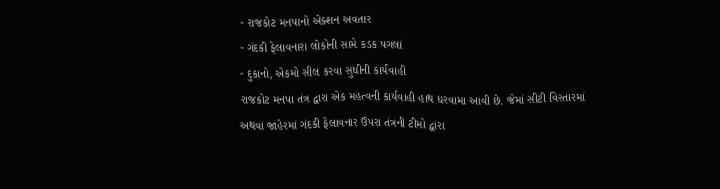- રાજકોટ મનપાનો એક્શન અવતાર
- ગંદકી ફેલાવનારા લોકોની સામે કડક પગલાં
- દુકાનો, એકમો સીલ કરવા સુધીની કાર્યવાહી
રાજકોટ મનપા તંત્ર દ્વારા એક મહત્વની કાર્યવાહી હાથ ધરવામા આવી છે. જેમાં સીટી વિસ્તારમાં અથવા જાહેરમાં ગંદકી ફેલાવનાર ઉપરા તંત્રની ટીમો દ્વારા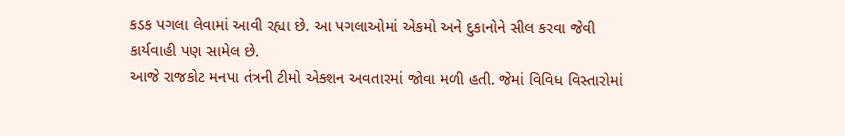કડક પગલા લેવામાં આવી રહ્યા છે. આ પગલાઓમાં એકમો અને દુકાનોને સીલ કરવા જેવી કાર્યવાહી પણ સામેલ છે.
આજે રાજકોટ મનપા તંત્રની ટીમો એક્શન અવતારમાં જોવા મળી હતી. જેમાં વિવિધ વિસ્તારોમાં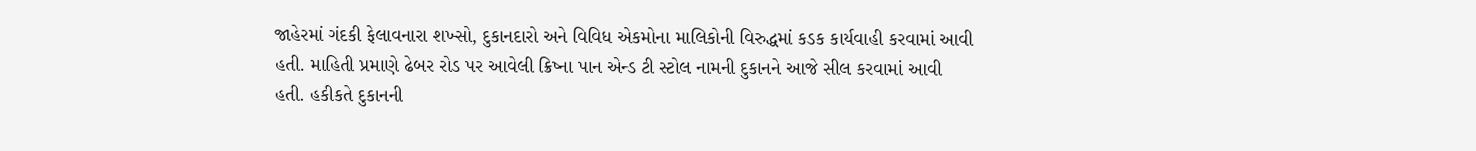જાહેરમાં ગંદકી ફેલાવનારા શખ્સો, દુકાનદારો અને વિવિધ એકમોના માલિકોની વિરુદ્ધમાં કડક કાર્યવાહી કરવામાં આવી હતી. માહિતી પ્રમાણે ઢેબર રોડ પર આવેલી ક્રિષ્ના પાન એન્ડ ટી સ્ટોલ નામની દુકાનને આજે સીલ કરવામાં આવી હતી. હકીકતે દુકાનની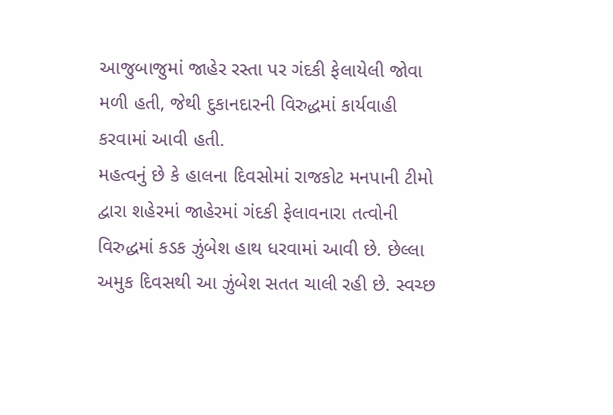આજુબાજુમાં જાહેર રસ્તા પર ગંદકી ફેલાયેલી જોવા મળી હતી, જેથી દુકાનદારની વિરુદ્ધમાં કાર્યવાહી કરવામાં આવી હતી.
મહત્વનું છે કે હાલના દિવસોમાં રાજકોટ મનપાની ટીમો દ્વારા શહેરમાં જાહેરમાં ગંદકી ફેલાવનારા તત્વોની વિરુદ્ધમાં કડક ઝુંબેશ હાથ ધરવામાં આવી છે. છેલ્લા અમુક દિવસથી આ ઝુંબેશ સતત ચાલી રહી છે. સ્વચ્છ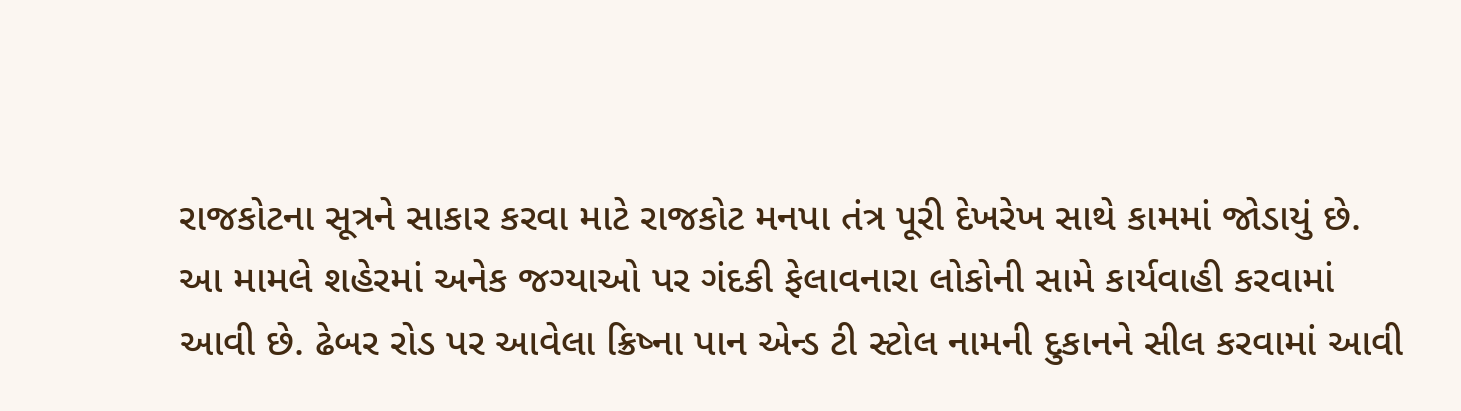રાજકોટના સૂત્રને સાકાર કરવા માટે રાજકોટ મનપા તંત્ર પૂરી દેખરેખ સાથે કામમાં જોડાયું છે. આ મામલે શહેરમાં અનેક જગ્યાઓ પર ગંદકી ફેલાવનારા લોકોની સામે કાર્યવાહી કરવામાં આવી છે. ઢેબર રોડ પર આવેલા ક્રિષ્ના પાન એન્ડ ટી સ્ટોલ નામની દુકાનને સીલ કરવામાં આવી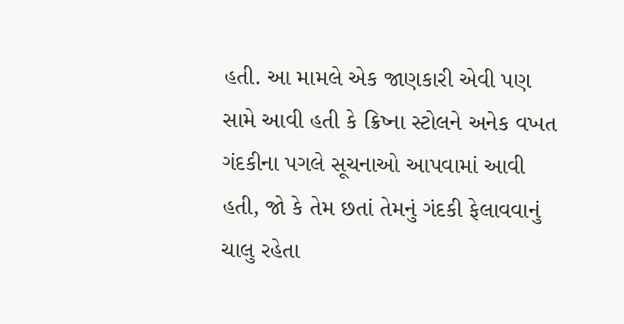હતી. આ મામલે એક જાણકારી એવી પણ સામે આવી હતી કે ક્રિષ્ના સ્ટોલને અનેક વખત ગંદકીના પગલે સૂચનાઓ આપવામાં આવી હતી, જો કે તેમ છતાં તેમનું ગંદકી ફેલાવવાનું ચાલુ રહેતા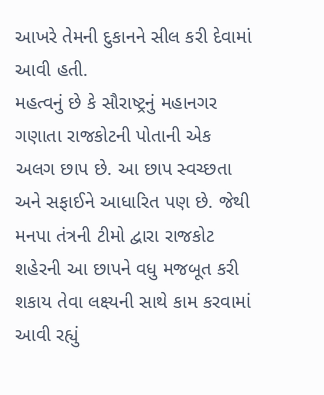આખરે તેમની દુકાનને સીલ કરી દેવામાં આવી હતી.
મહત્વનું છે કે સૌરાષ્ટ્રનું મહાનગર ગણાતા રાજકોટની પોતાની એક અલગ છાપ છે. આ છાપ સ્વચ્છતા અને સફાઈને આધારિત પણ છે. જેથી મનપા તંત્રની ટીમો દ્વારા રાજકોટ શહેરની આ છાપને વધુ મજબૂત કરી શકાય તેવા લક્ષ્યની સાથે કામ કરવામાં આવી રહ્યું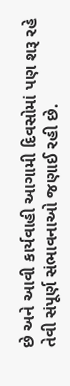છે અને આવી કાર્યવાહી આગામી દિવસોમાં પણ શરૂ રહે તેવી સંપૂર્ણ સંભાવનાઓ જણાઈ રહી છે.